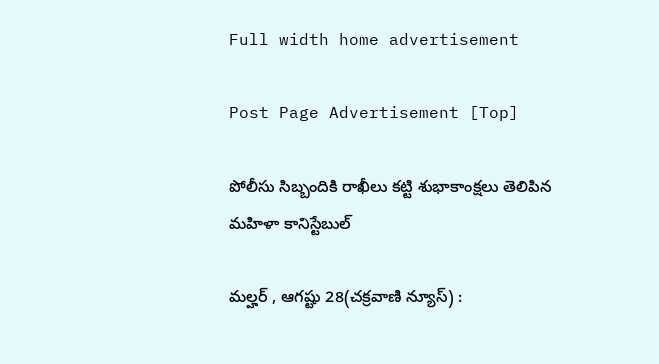Full width home advertisement

Post Page Advertisement [Top]

పోలీసు సిబ్బందికి రాఖీలు కట్టి శుభాకాంక్షలు తెలిపిన మహిళా కానిస్టేబుల్

మల్హర్ , ఆగష్టు 28(చక్రవాణి న్యూస్) :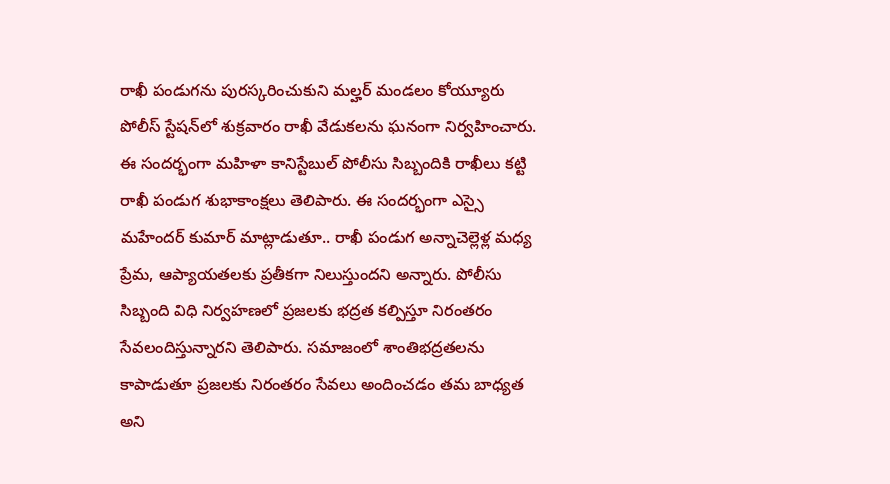రాఖీ పండుగను పురస్కరించుకుని మల్హర్ మండలం కోయ్యూరు పోలీస్ స్టేషన్‌లో శుక్రవారం రాఖీ వేడుకలను ఘనంగా నిర్వహించారు. ఈ సందర్భంగా మహిళా కానిస్టేబుల్ పోలీసు సిబ్బందికి రాఖీలు కట్టి రాఖీ పండుగ శుభాకాంక్షలు తెలిపారు. ఈ సందర్భంగా ఎస్సై మహేందర్ కుమార్ మాట్లాడుతూ.. రాఖీ పండుగ అన్నాచెల్లెళ్ల మధ్య ప్రేమ, ఆప్యాయతలకు ప్రతీకగా నిలుస్తుందని అన్నారు. పోలీసు సిబ్బంది విధి నిర్వహణలో ప్రజలకు భద్రత కల్పిస్తూ నిరంతరం సేవలందిస్తున్నారని తెలిపారు. సమాజంలో శాంతిభద్రతలను కాపాడుతూ ప్రజలకు నిరంతరం సేవలు అందించడం తమ బాధ్యత అని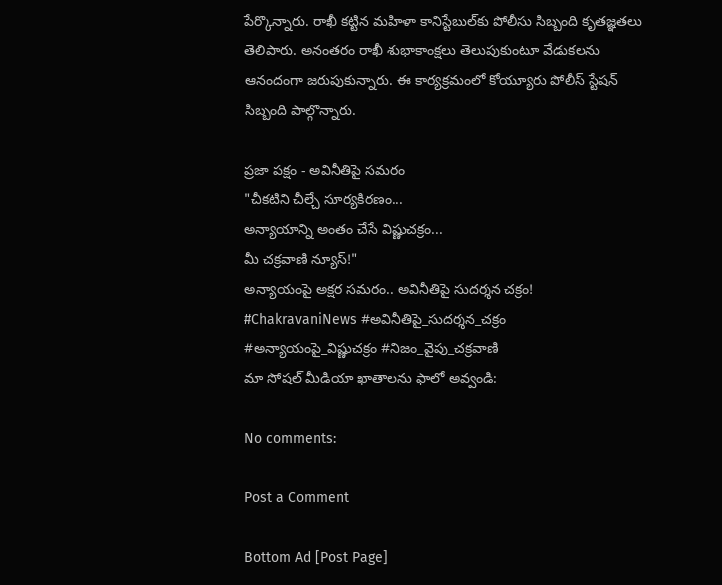పేర్కొన్నారు. రాఖీ కట్టిన మహిళా కానిస్టేబుల్‌కు పోలీసు సిబ్బంది కృతజ్ఞతలు తెలిపారు. అనంతరం రాఖీ శుభాకాంక్షలు తెలుపుకుంటూ వేడుకలను ఆనందంగా జరుపుకున్నారు. ఈ కార్యక్రమంలో కోయ్యూరు పోలీస్ స్టేషన్ సిబ్బంది పాల్గొన్నారు.

ప్రజా పక్షం - అవినీతిపై సమరం
"చీకటిని చీల్చే సూర్యకిరణం...
అన్యాయాన్ని అంతం చేసే విష్ణుచక్రం...
మీ చక్రవాణి న్యూస్!"
అన్యాయంపై అక్షర సమరం.. అవినీతిపై సుదర్శన చక్రం!
#ChakravaniNews #అవినీతిపై_సుదర్శన_చక్రం
#అన్యాయంపై_విష్ణుచక్రం #నిజం_వైపు_చక్రవాణి
మా సోషల్ మీడియా ఖాతాలను ఫాలో అవ్వండి:

No comments:

Post a Comment

Bottom Ad [Post Page]